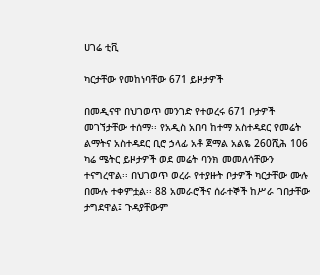ሀገሬ ቲቪ

ካርታቸው የመከነባቸው 671 ይዞታዎች

በመዲናዋ በህገወጥ መንገድ የተወረሩ 671 ቦታዎች መገኘታቸው ተሰማ፡፡ የአዲስ አበባ ከተማ አስተዳደር የመሬት ልማትና አስተዳደር ቢሮ ኃላፊ አቶ ጀማል አልዬ 260ሺሕ 106 ካሬ ሜትር ይዞታዎች ወደ መሬት ባንክ መመለሳቸውን ተናግረዋል፡፡ በህገወጥ ወረራ የተያዙት ቦታዎች ካርታቸው ሙሉ በሙሉ ተቀምቷል፡፡ 88 አመራሮችና ሰራተኞች ከሥራ ገበታቸው ታግደዋል፤ ጉዳያቸውም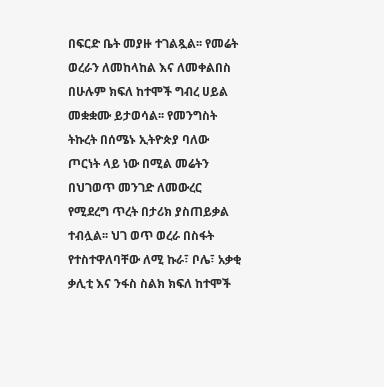በፍርድ ቤት መያዙ ተገልጿል፡፡ የመሬት ወረራን ለመከላከል እና ለመቀልበስ በሁሉም ክፍለ ከተሞች ግብረ ሀይል መቋቋሙ ይታወሳል፡፡ የመንግስት ትኩረት በሰሜኑ ኢትዮጵያ ባለው ጦርነት ላይ ነው በሚል መሬትን በህገወጥ መንገድ ለመውረር የሚደረግ ጥረት በታሪክ ያስጠይቃል ተብሏል፡፡ ህገ ወጥ ወረራ በስፋት የተስተዋለባቸው ለሚ ኩራ፣ ቦሌ፣ አቃቂ ቃሊቲ እና ንፋስ ስልክ ክፍለ ከተሞች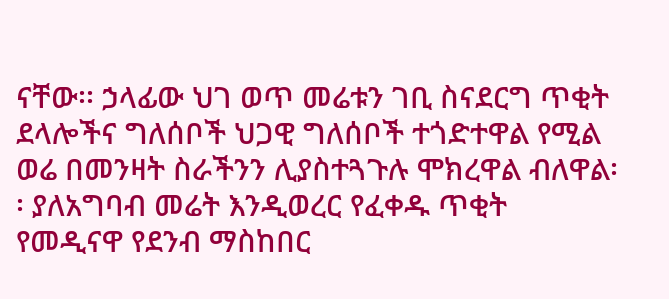ናቸው፡፡ ኃላፊው ህገ ወጥ መሬቱን ገቢ ስናደርግ ጥቂት ደላሎችና ግለሰቦች ህጋዊ ግለሰቦች ተጎድተዋል የሚል ወሬ በመንዛት ስራችንን ሊያስተጓጉሉ ሞክረዋል ብለዋል፡፡ ያለአግባብ መሬት እንዲወረር የፈቀዱ ጥቂት የመዲናዋ የደንብ ማስከበር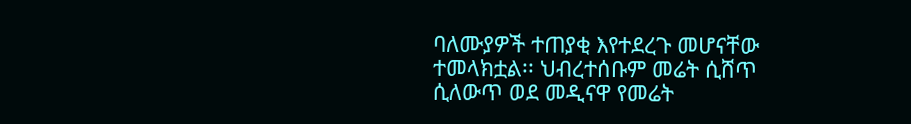ባለሙያዎች ተጠያቂ እየተደረጉ መሆናቸው ተመላክቷል፡፡ ህብረተሰቡም መሬት ሲሸጥ ሲለውጥ ወደ መዲናዋ የመሬት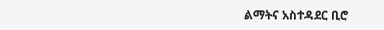ልማትና አስተዳደር ቢሮ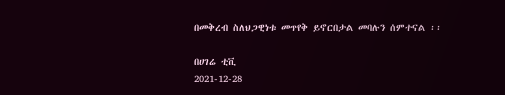በመቅረብ ስለህጋዊነቱ መጥየቅ ይኖርበታል መባሉን ሰምተናል ፡፡

በሀገሬ ቲቪ
2021-12-28